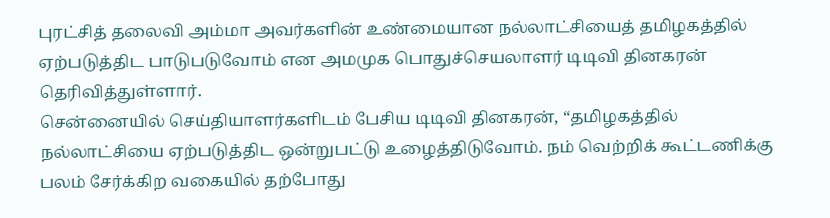புரட்சித் தலைவி அம்மா அவர்களின் உண்மையான நல்லாட்சியைத் தமிழகத்தில் ஏற்படுத்திட பாடுபடுவோம் என அமமுக பொதுச்செயலாளர் டிடிவி தினகரன் தெரிவித்துள்ளார்.
சென்னையில் செய்தியாளர்களிடம் பேசிய டிடிவி தினகரன், “தமிழகத்தில் நல்லாட்சியை ஏற்படுத்திட ஒன்றுபட்டு உழைத்திடுவோம். நம் வெற்றிக் கூட்டணிக்கு பலம் சேர்க்கிற வகையில் தற்போது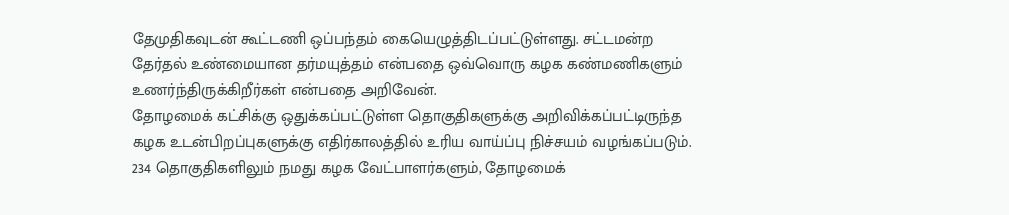தேமுதிகவுடன் கூட்டணி ஒப்பந்தம் கையெழுத்திடப்பட்டுள்ளது. சட்டமன்ற தேர்தல் உண்மையான தர்மயுத்தம் என்பதை ஒவ்வொரு கழக கண்மணிகளும் உணர்ந்திருக்கிறீர்கள் என்பதை அறிவேன்.
தோழமைக் கட்சிக்கு ஒதுக்கப்பட்டுள்ள தொகுதிகளுக்கு அறிவிக்கப்பட்டிருந்த கழக உடன்பிறப்புகளுக்கு எதிர்காலத்தில் உரிய வாய்ப்பு நிச்சயம் வழங்கப்படும். 234 தொகுதிகளிலும் நமது கழக வேட்பாளர்களும், தோழமைக்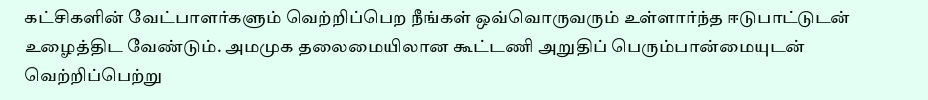கட்சிகளின் வேட்பாளர்களும் வெற்றிப்பெற நீங்கள் ஒவ்வொருவரும் உள்ளார்ந்த ஈடுபாட்டுடன் உழைத்திட வேண்டும். அமமுக தலைமையிலான கூட்டணி அறுதிப் பெரும்பான்மையுடன் வெற்றிப்பெற்று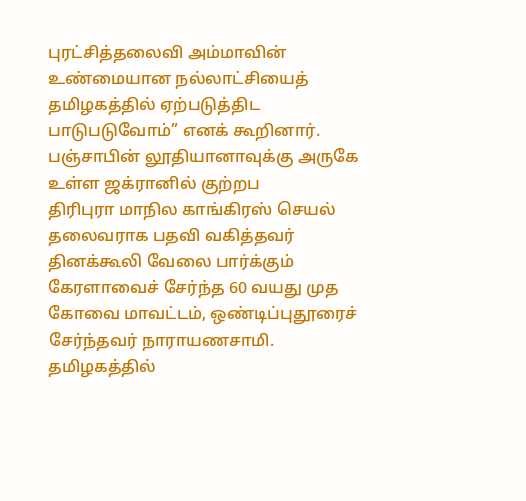புரட்சித்தலைவி அம்மாவின் உண்மையான நல்லாட்சியைத் தமிழகத்தில் ஏற்படுத்திட பாடுபடுவோம்” எனக் கூறினார்.
பஞ்சாபின் லூதியானாவுக்கு அருகே உள்ள ஜக்ரானில் குற்றப
திரிபுரா மாநில காங்கிரஸ் செயல் தலைவராக பதவி வகித்தவர்
தினக்கூலி வேலை பார்க்கும் கேரளாவைச் சேர்ந்த 60 வயது முத
கோவை மாவட்டம், ஒண்டிப்புதூரைச் சேர்ந்தவர் நாராயணசாமி.
தமிழகத்தில்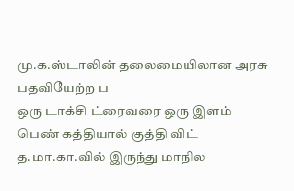மு.க.ஸ்டாலின் தலைமையிலான அரசு பதவியேற்ற ப
ஒரு டாக்சி ட்ரைவரை ஒரு இளம் பெண் கத்தியால் குத்தி விட்
த.மா.கா.வில் இருந்து மாநில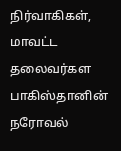நிர்வாகிகள், மாவட்ட தலைவர்கள
பாகிஸ்தானின் நரோவல்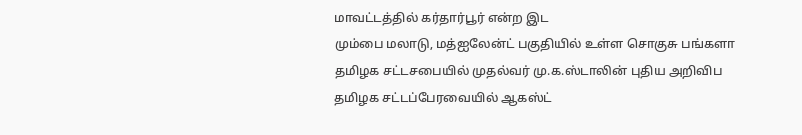மாவட்டத்தில் கர்தார்பூர் என்ற இட
மும்பை மலாடு, மத்ஐலேன்ட் பகுதியில் உள்ள சொகுசு பங்களா
தமிழக சட்டசபையில் முதல்வர் மு.க.ஸ்டாலின் புதிய அறிவிப
தமிழக சட்டப்பேரவையில் ஆகஸ்ட்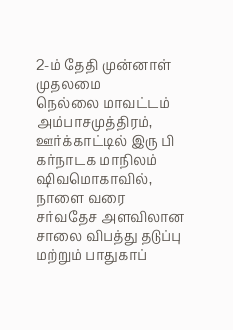2-ம் தேதி முன்னாள் முதலமை
நெல்லை மாவட்டம் அம்பாசமுத்திரம், ஊர்க்காட்டில் இரு பி
கர்நாடக மாநிலம் ஷிவமொகாவில், நாளை வரை
சர்வதேச அளவிலான சாலை விபத்து தடுப்பு மற்றும் பாதுகாப்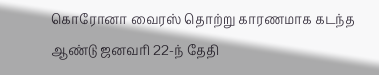கொரோனா வைரஸ் தொற்று காரணமாக கடந்த ஆண்டு ஜனவரி 22-ந் தேதி